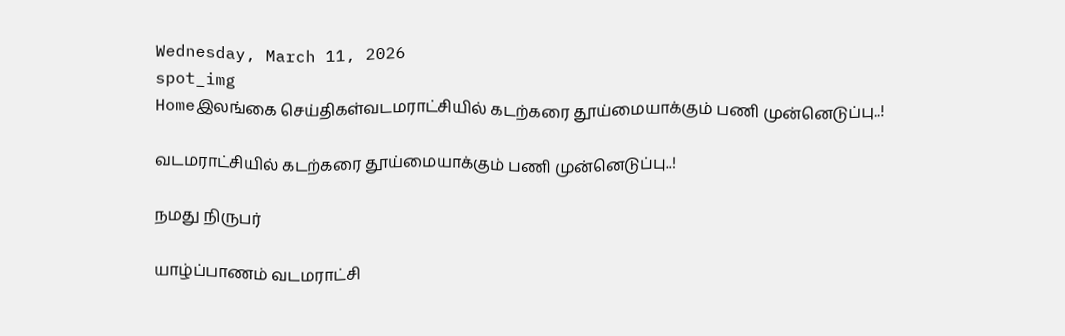Wednesday, March 11, 2026
spot_img
Homeஇலங்கை செய்திகள்வடமராட்சியில் கடற்கரை தூய்மையாக்கும் பணி முன்னெடுப்பு..!

வடமராட்சியில் கடற்கரை தூய்மையாக்கும் பணி முன்னெடுப்பு..!

நமது நிருபர்

யாழ்ப்பாணம் வடமராட்சி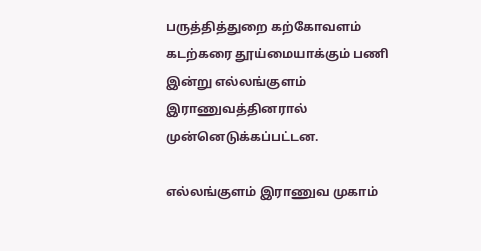பருத்தித்துறை கற்கோவளம் கடற்கரை தூய்மையாக்கும் பணி இன்று எல்லங்குளம் இராணுவத்தினரால் முன்னெடுக்கப்பட்டன.

எல்லங்குளம் இராணுவ முகாம்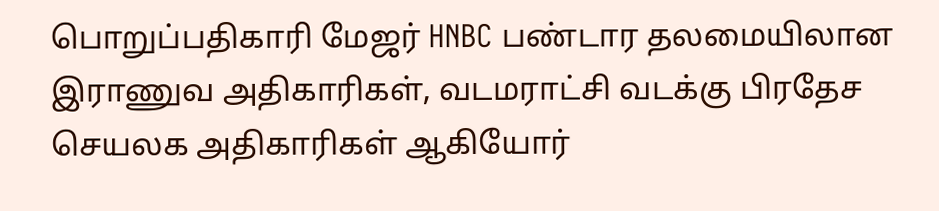பொறுப்பதிகாரி மேஜர் HNBC பண்டார தலமையிலான இராணுவ அதிகாரிகள், வடமராட்சி வடக்கு பிரதேச செயலக அதிகாரிகள் ஆகியோர்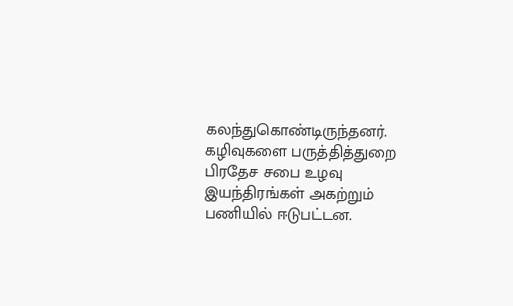கலந்துகொண்டிருந்தனர். கழிவுகளை பருத்தித்துறை பிரதேச சபை உழவு இயந்திரங்கள் அகற்றும் பணியில் ஈடுபட்டன.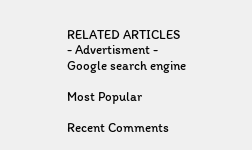RELATED ARTICLES
- Advertisment -
Google search engine

Most Popular

Recent Comments